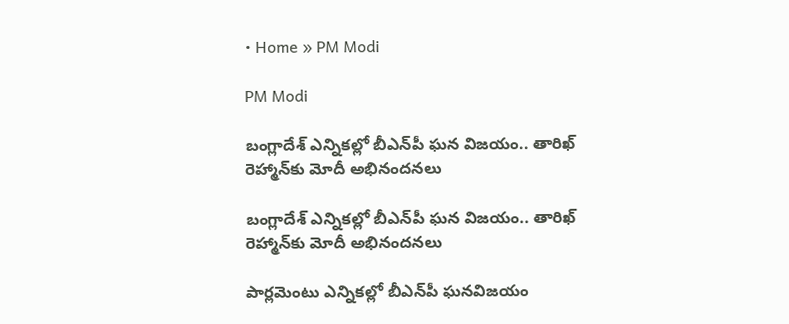• Home » PM Modi

PM Modi

బంగ్లాదేశ్ ఎన్నికల్లో బీఎన్‌పీ ఘన విజయం.. తారిఖ్ రెహ్మాన్‌కు మోదీ అభినందనలు

బంగ్లాదేశ్ ఎన్నికల్లో బీఎన్‌పీ ఘన విజయం.. తారిఖ్ రెహ్మాన్‌కు మోదీ అభినందనలు

పార్లమెంటు ఎన్నికల్లో బీఎన్‌పీ ఘనవిజయం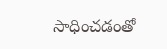సాధించడంతో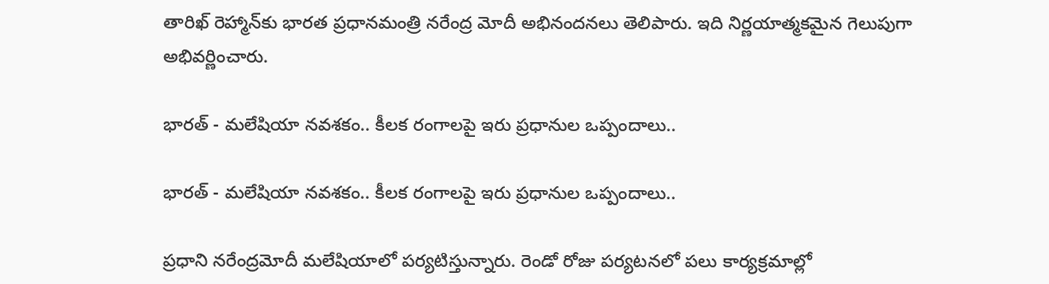తారిఖ్ రెహ్మాన్‌కు భారత ప్రధానమంత్రి నరేంద్ర మోదీ అభినందనలు తెలిపారు. ఇది నిర్ణయాత్మకమైన గెలుపుగా అభివర్ణించారు.

భారత్ - మలేషియా నవశకం.. కీలక రంగాలపై ఇరు ప్రధానుల ఒప్పందాలు..

భారత్ - మలేషియా నవశకం.. కీలక రంగాలపై ఇరు ప్రధానుల ఒప్పందాలు..

ప్రధాని నరేంద్రమోదీ మలేషియాలో పర్యటిస్తున్నారు. రెండో రోజు పర్యటనలో పలు కార్యక్రమాల్లో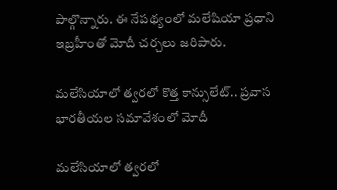పాల్గొన్నారు. ఈ నేపథ్యంలో మలేషియా ప్రధాని ఇబ్రహీంతో మోదీ చర్చలు జరిపారు.

మలేసియాలో త్వరలో కొత్త కాన్సులేట్.. ప్రవాస భారతీయల సమావేశంలో మోదీ

మలేసియాలో త్వరలో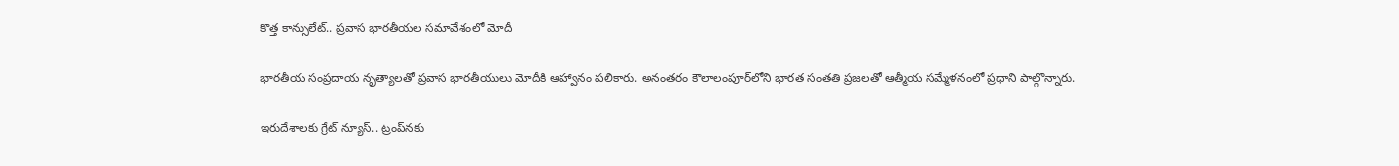కొత్త కాన్సులేట్.. ప్రవాస భారతీయల సమావేశంలో మోదీ

భారతీయ సంప్రదాయ నృత్యాలతో ప్రవాస భారతీయులు మోదీకి ఆహ్వానం పలికారు. అనంతరం కౌలాలంపూర్‌లోని భారత సంతతి ప్రజలతో ఆత్మీయ సమ్మేళనంలో ప్రధాని పాల్గొన్నారు.

ఇరుదేశాలకు గ్రేట్ న్యూస్.. ట్రంప్‌నకు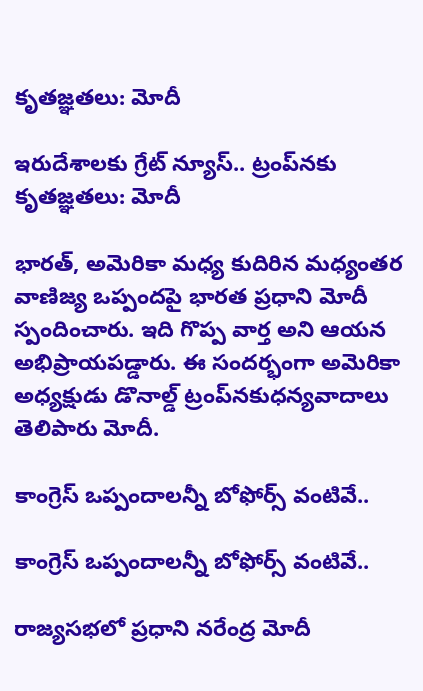కృతజ్ఞతలు: మోదీ

ఇరుదేశాలకు గ్రేట్ న్యూస్.. ట్రంప్‌నకు కృతజ్ఞతలు: మోదీ

భారత్, అమెరికా మధ్య కుదిరిన మధ్యంతర వాణిజ్య ఒప్పందపై భారత ప్రధాని మోదీ స్పందించారు. ఇది గొప్ప వార్త అని ఆయన అభిప్రాయపడ్డారు. ఈ సందర్భంగా అమెరికా అధ్యక్షుడు డొనాల్డ్‌ ట్రంప్‌నకుధన్యవాదాలు తెలిపారు మోదీ.

కాంగ్రెస్ ఒప్పందాలన్నీ బోఫోర్స్ వంటివే..

కాంగ్రెస్ ఒప్పందాలన్నీ బోఫోర్స్ వంటివే..

రాజ్యసభలో ప్రధాని నరేంద్ర మోదీ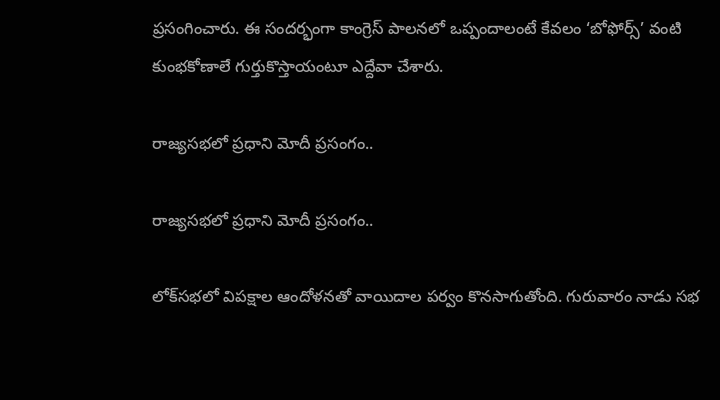ప్రసంగించారు. ఈ సందర్భంగా కాంగ్రెస్ పాలనలో ఒప్పందాలంటే కేవలం ‘బోఫోర్స్’ వంటి కుంభకోణాలే గుర్తుకొస్తాయంటూ ఎద్దేవా చేశారు.

రాజ్యసభలో ప్రధాని మోదీ ప్రసంగం..

రాజ్యసభలో ప్రధాని మోదీ ప్రసంగం..

లోక్‌సభలో విపక్షాల ఆందోళనతో వాయిదాల పర్వం కొనసాగుతోంది. గురువారం నాడు సభ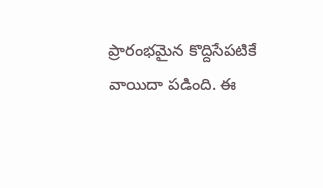ప్రారంభమైన కొద్దిసేపటికే వాయిదా పడింది. ఈ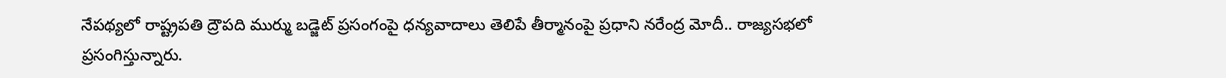నేపథ్యలో రాష్ట్రపతి ద్రౌపది ముర్ము బడ్జెట్ ప్రసంగంపై ధన్యవాదాలు తెలిపే తీర్మానంపై ప్రధాని నరేంద్ర మోదీ.. రాజ్యసభలో ప్రసంగిస్తున్నారు.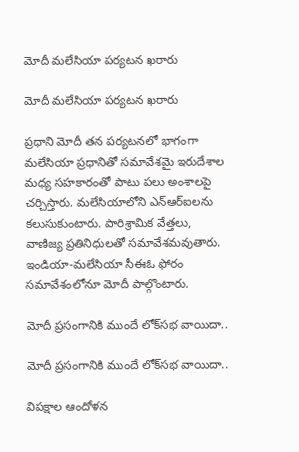మోదీ మలేసియా పర్యటన ఖరారు

మోదీ మలేసియా పర్యటన ఖరారు

ప్రధాని మోదీ తన పర్యటనలో భాగంగా మలేసియా ప్రధానితో సమావేశమై ఇరుదేశాల మధ్య సహకారంతో పాటు పలు అంశాలపై చర్చిస్తారు. మలేసియాలోని ఎన్ఆర్ఐ‌లను కలుసుకుంటారు. పారిశ్రామిక వేత్తలు, వాణిజ్య ప్రతినిధులతో సమావేశమవుతారు. ఇండియా-మలేసియా సీఈఓ ఫోరం సమావేశంలోనూ మోదీ పాల్గొంటారు.

మోదీ ప్రసంగానికి ముందే లోక్‌సభ వాయిదా..

మోదీ ప్రసంగానికి ముందే లోక్‌సభ వాయిదా..

విపక్షాల ఆందోళన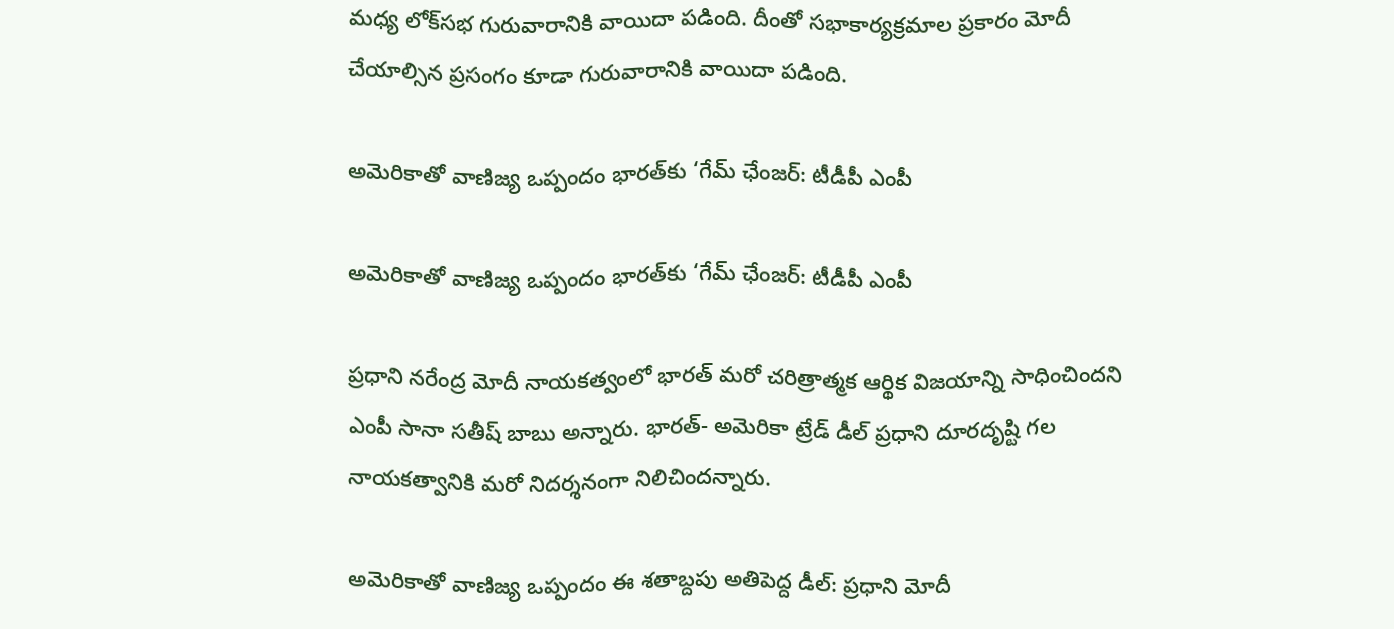మధ్య లోక్‌సభ గురువారానికి వాయిదా పడింది. దీంతో సభాకార్యక్రమాల ప్రకారం మోదీ చేయాల్సిన ప్రసంగం కూడా గురువారానికి వాయిదా పడింది.

అమెరికాతో వాణిజ్య ఒప్పందం భారత్‌కు ‘గేమ్ ఛేంజర్: టీడీపీ ఎంపీ

అమెరికాతో వాణిజ్య ఒప్పందం భారత్‌కు ‘గేమ్ ఛేంజర్: టీడీపీ ఎంపీ

ప్రధాని నరేంద్ర మోదీ నాయకత్వంలో భారత్ మరో చరిత్రాత్మక ఆర్థిక విజయాన్ని సాధించిందని ఎంపీ సానా సతీష్ బాబు అన్నారు. భారత్- అమెరికా ట్రేడ్ డీల్ ప్రధాని దూరదృష్టి గల నాయకత్వానికి మరో నిదర్శనంగా నిలిచిందన్నారు.

అమెరికాతో వాణిజ్య ఒప్పందం ఈ శతాబ్దపు అతిపెద్ద డీల్: ప్రధాని మోదీ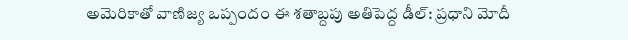అమెరికాతో వాణిజ్య ఒప్పందం ఈ శతాబ్దపు అతిపెద్ద డీల్: ప్రధాని మోదీ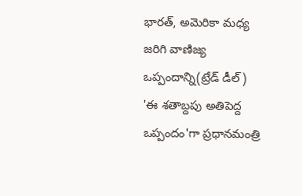భారత్, అమెరికా మధ్య జరిగి వాణిజ్య ఒప్పందాన్ని(ట్రేడ్ డీల్) 'ఈ శతాబ్దపు అతిపెద్ద ఒప్పందం'గా ప్రధానమంత్రి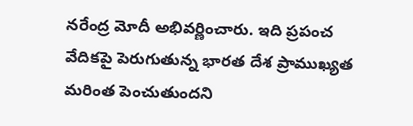నరేంద్ర మోదీ అభివర్ణించారు. ఇది ప్రపంచ వేదికపై పెరుగుతున్న భారత దేశ ప్రాముఖ్యత మరింత పెంచుతుందని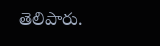తెలిపారు.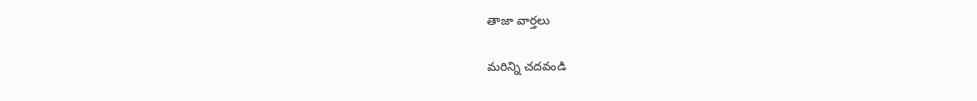తాజా వార్తలు

మరిన్ని చదవండి